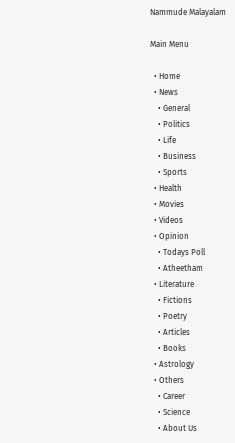Nammude Malayalam

Main Menu

  • Home
  • News
    • General
    • Politics
    • Life
    • Business
    • Sports
  • Health
  • Movies
  • Videos
  • Opinion
    • Todays Poll
    • Atheetham
  • Literature
    • Fictions
    • Poetry
    • Articles
    • Books
  • Astrology
  • Others
    • Career
    • Science
    • About Us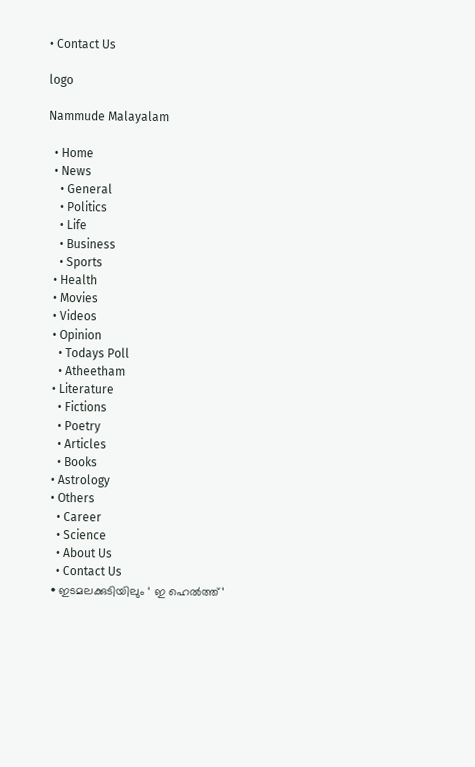• Contact Us

logo

Nammude Malayalam

  • Home
  • News
    • General
    • Politics
    • Life
    • Business
    • Sports
  • Health
  • Movies
  • Videos
  • Opinion
    • Todays Poll
    • Atheetham
  • Literature
    • Fictions
    • Poetry
    • Articles
    • Books
  • Astrology
  • Others
    • Career
    • Science
    • About Us
    • Contact Us
  • ഇടമലക്കുടിയിലും ‘ ഇ ഹെല്‍ത്ത്’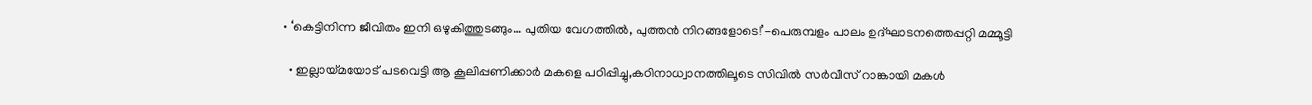• ‘കെട്ടിനിന്ന ജീവിതം ഇനി ഒഴുകിത്തുടങ്ങും… പുതിയ വേഗത്തിൽ, പുത്തൻ നിറങ്ങളോടെ!’-പെരുമ്പളം പാലം ഉദ്ഘാടനത്തെപ്പറ്റി മമ്മൂട്ടി

  • ഇല്ലായ്മയോട് പടവെട്ടി ആ കൂലിപ്പണിക്കാർ മകളെ പഠിപ്പിച്ചു,കഠിനാധ്വാനത്തിലൂടെ സിവിൽ സർവീസ് റാങ്കായി മകൾ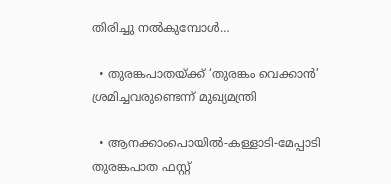തിരിച്ചു നൽകുമ്പോൾ…

  • തുരങ്കപാതയ്ക്ക് ‘തുരങ്കം വെക്കാൻ’ ശ്രമിച്ചവരുണ്ടെന്ന് മുഖ്യമന്ത്രി

  • ആനക്കാംപൊയിൽ-കള്ളാടി-മേപ്പാടി തുരങ്കപാത ഫസ്റ്റ്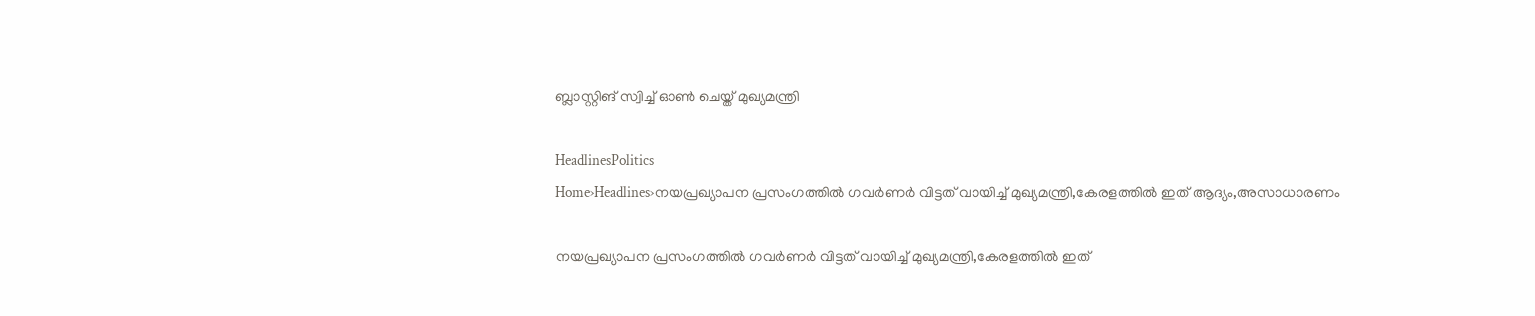ബ്ലാസ്റ്റിങ് സ്വിച്ച് ഓൺ ചെയ്ത് മുഖ്യമന്ത്രി

HeadlinesPolitics
Home›Headlines›നയപ്രഖ്യാപന പ്രസംഗത്തില്‍ ഗവര്‍ണര്‍ വിട്ടത് വായിച്ച് മുഖ്യമന്ത്രി,കേരളത്തിൽ ഇത് ആദ്യം,അസാധാരണം

നയപ്രഖ്യാപന പ്രസംഗത്തില്‍ ഗവര്‍ണര്‍ വിട്ടത് വായിച്ച് മുഖ്യമന്ത്രി,കേരളത്തിൽ ഇത്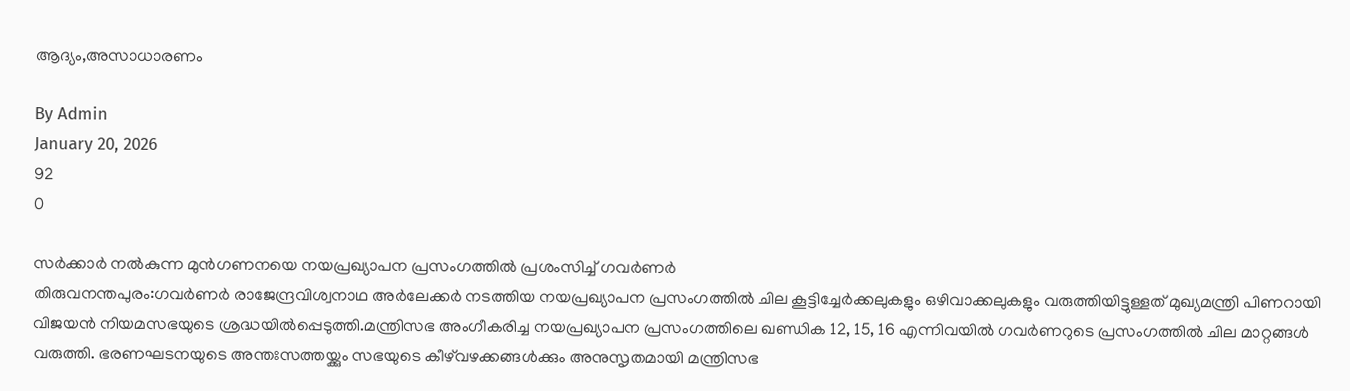ആദ്യം,അസാധാരണം

By Admin
January 20, 2026
92
0

സർക്കാർ നൽകുന്ന മുൻഗണനയെ നയപ്രഖ്യാപന പ്രസംഗത്തിൽ പ്രശംസിച്ച് ഗവർണർ
തിരുവനന്തപുരം:ഗവര്‍ണര്‍ രാജേന്ദ്രവിശ്വനാഥ അർലേക്കർ നടത്തിയ നയപ്രഖ്യാപന പ്രസംഗത്തില്‍ ചില കൂട്ടിച്ചേര്‍ക്കലുകളും ഒഴിവാക്കലുകളും വരുത്തിയിട്ടുള്ളത് മുഖ്യമന്ത്രി പിണറായി വിജയൻ നിയമസഭയുടെ ശ്രദ്ധയില്‍പ്പെടുത്തി.മന്ത്രിസഭ അംഗീകരിച്ച നയപ്രഖ്യാപന പ്രസംഗത്തിലെ ഖണ്ഡിക 12, 15, 16 എന്നിവയില്‍ ഗവര്‍ണറുടെ പ്രസംഗത്തില്‍ ചില മാറ്റങ്ങള്‍ വരുത്തി. ഭരണഘടനയുടെ അന്തഃസത്തയ്ക്കും സഭയുടെ കീഴ്‌വഴക്കങ്ങള്‍ക്കും അനുസൃതമായി മന്ത്രിസഭ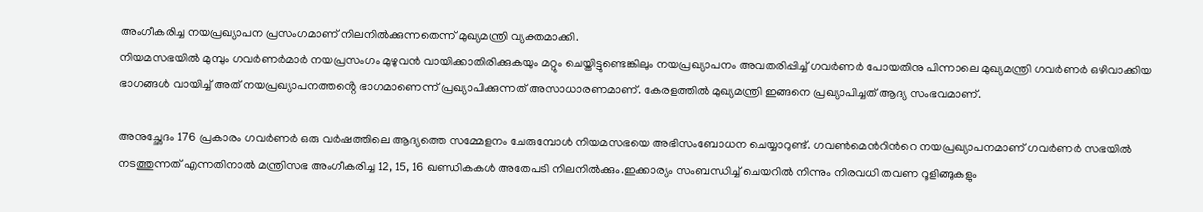അംഗീകരിച്ച നയപ്രഖ്യാപന പ്രസംഗമാണ് നിലനില്‍ക്കുന്നതെന്ന് മുഖ്യമന്ത്രി വ്യക്തമാക്കി.
നിയമസഭയിൽ മുമ്പും ഗവർണർമാർ നയപ്രസംഗം മുഴുവൻ വായിക്കാതിരിക്കുകയും മറ്റും ചെയ്തിട്ടുണ്ടെങ്കിലും നയപ്രഖ്യാപനം അവതരിപ്പിച്ച് ഗവർണർ പോയതിനു പിന്നാലെ മുഖ്യമന്ത്രി ഗവർണർ ഒഴിവാക്കിയ ഭാഗങ്ങൾ വായിച്ച് അത് നയപ്രഖ്യാപനത്തൻ്റെ ഭാഗമാണെന്ന് പ്രഖ്യാപിക്കുന്നത് അസാധാരണമാണ്. കേരളത്തിൽ മുഖ്യമന്ത്രി ഇങ്ങനെ പ്രഖ്യാപിച്ചത് ആദ്യ സംഭവമാണ്.

അനുച്ഛേദം 176 പ്രകാരം ഗവര്‍ണര്‍ ഒരു വര്‍ഷത്തിലെ ആദ്യത്തെ സമ്മേളനം ചേരുമ്പോള്‍ നിയമസഭയെ അഭിസംബോധന ചെയ്യാറുണ്ട്. ഗവണ്‍മെന്‍റിന്‍റെ നയപ്രഖ്യാപനമാണ് ഗവര്‍ണര്‍ സഭയില്‍ നടത്തുന്നത് എന്നതിനാല്‍ മന്ത്രിസഭ അംഗീകരിച്ച 12, 15, 16 ഖണ്ഡികകള്‍ അതേപടി നിലനില്‍ക്കും.ഇക്കാര്യം സംബന്ധിച്ച് ചെയറില്‍ നിന്നും നിരവധി തവണ റൂളിങ്ങുകളും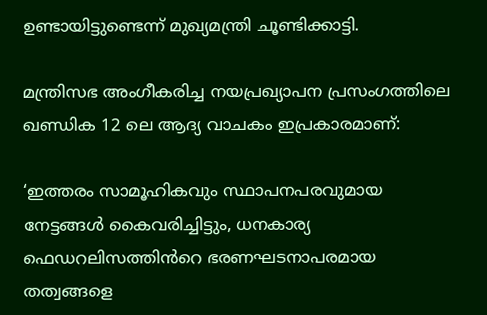ഉണ്ടായിട്ടുണ്ടെന്ന് മുഖ്യമന്ത്രി ചൂണ്ടിക്കാട്ടി.

മന്ത്രിസഭ അംഗീകരിച്ച നയപ്രഖ്യാപന പ്രസംഗത്തിലെ ഖണ്ഡിക 12 ലെ ആദ്യ വാചകം ഇപ്രകാരമാണ്:

‘ഇത്തരം സാമൂഹികവും സ്ഥാപനപരവുമായ നേട്ടങ്ങള്‍ കൈവരിച്ചിട്ടും, ധനകാര്യ ഫെഡറലിസത്തിൻറെ ഭരണഘടനാപരമായ തത്വങ്ങളെ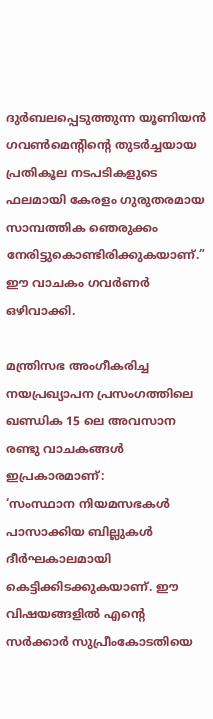ദുര്‍ബലപ്പെടുത്തുന്ന യൂണിയന്‍ ഗവണ്‍മെൻ്റിൻ്റെ തുടര്‍ച്ചയായ പ്രതികൂല നടപടികളുടെ ഫലമായി കേരളം ഗുരുതരമായ സാമ്പത്തിക ഞെരുക്കം നേരിട്ടുകൊണ്ടിരിക്കുകയാണ്.”
ഈ വാചകം ഗവര്‍ണര്‍ ഒഴിവാക്കി.

മന്ത്രിസഭ അംഗീകരിച്ച നയപ്രഖ്യാപന പ്രസംഗത്തിലെ ഖണ്ഡിക 15 ലെ അവസാന രണ്ടു വാചകങ്ങള്‍ ഇപ്രകാരമാണ്:
‘സംസ്ഥാന നിയമസഭകള്‍ പാസാക്കിയ ബില്ലുകള്‍ ദീര്‍ഘകാലമായി കെട്ടിക്കിടക്കുകയാണ്. ഈ വിഷയങ്ങളില്‍ എന്‍റെ സര്‍ക്കാര്‍ സുപ്രീംകോടതിയെ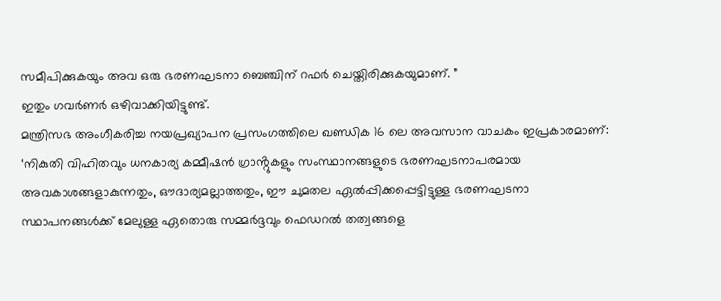സമീപിക്കുകയും അവ ഒരു ഭരണഘടനാ ബെഞ്ചിന് റഫര്‍ ചെയ്തിരിക്കുകയുമാണ്. ”
ഇതും ഗവര്‍ണര്‍ ഒഴിവാക്കിയിട്ടുണ്ട്.
മന്ത്രിസഭ അംഗീകരിച്ച നയപ്രഖ്യാപന പ്രസംഗത്തിലെ ഖണ്ഡിക 16 ലെ അവസാന വാചകം ഇപ്രകാരമാണ്:
‘നികുതി വിഹിതവും ധനകാര്യ കമ്മീഷന്‍ ഗ്രാൻ്റുകളും സംസ്ഥാനങ്ങളുടെ ഭരണഘടനാപരമായ അവകാശങ്ങളാകുന്നതും, ഔദാര്യമല്ലാത്തതും, ഈ ചുമതല ഏല്‍പ്പിക്കപ്പെട്ടിട്ടുള്ള ഭരണഘടനാ സ്ഥാപനങ്ങള്‍ക്ക് മേലുള്ള ഏതൊരു സമ്മര്‍ദ്ദവും ഫെഡറല്‍ തത്വങ്ങളെ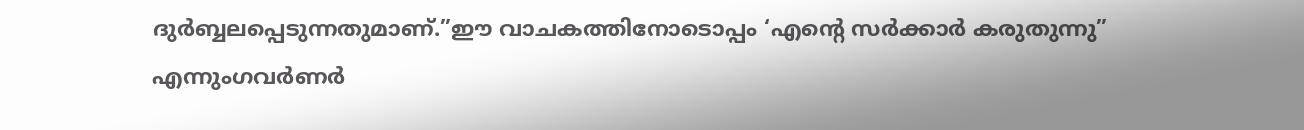ദുര്‍ബ്ബലപ്പെടുന്നതുമാണ്.”ഈ വാചകത്തിനോടൊപ്പം ‘എൻ്റെ സര്‍ക്കാര്‍ കരുതുന്നു” എന്നുംഗവര്‍ണര്‍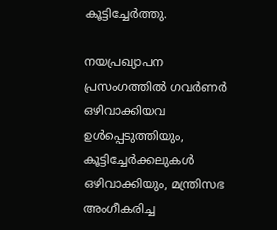കൂട്ടിച്ചേര്‍ത്തു.

നയപ്രഖ്യാപന പ്രസംഗത്തില്‍ ഗവര്‍ണര്‍ ഒഴിവാക്കിയവ ഉള്‍പ്പെടുത്തിയും, കൂട്ടിച്ചേര്‍ക്കലുകള്‍ ഒഴിവാക്കിയും, മന്ത്രിസഭ അംഗീകരിച്ച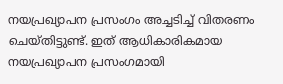നയപ്രഖ്യാപന പ്രസംഗം അച്ചടിച്ച് വിതരണം ചെയ്തിട്ടുണ്ട്. ഇത് ആധികാരികമായ നയപ്രഖ്യാപന പ്രസംഗമായി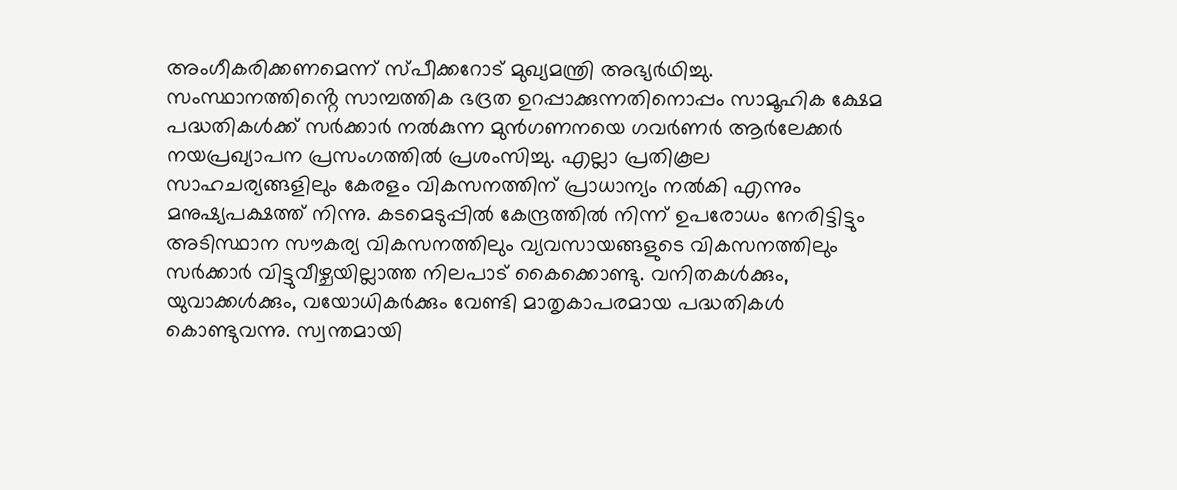അംഗീകരിക്കണമെന്ന് സ്പീക്കറോട് മുഖ്യമന്ത്രി അഭ്യർഥിച്ചു.
സംസ്ഥാനത്തിൻ്റെ സാമ്പത്തിക ഭദ്രത ഉറപ്പാക്കുന്നതിനൊപ്പം സാമൂഹിക ക്ഷേമ പദ്ധതികൾക്ക് സർക്കാർ നൽകുന്ന മുൻഗണനയെ ഗവർണർ ആർലേക്കർ നയപ്രഖ്യാപന പ്രസംഗത്തിൽ പ്രശംസിച്ചു. എല്ലാ പ്രതികൂല സാഹചര്യങ്ങളിലും കേരളം വികസനത്തിന് പ്രാധാന്യം നൽകി എന്നും മനുഷ്യപക്ഷത്ത് നിന്നു. കടമെടുപ്പിൽ കേന്ദ്രത്തിൽ നിന്ന് ഉപരോധം നേരിട്ടിട്ടും അടിസ്ഥാന സൗകര്യ വികസനത്തിലും വ്യവസായങ്ങളുടെ വികസനത്തിലും സർക്കാർ വിട്ടുവീഴ്ചയില്ലാത്ത നിലപാട് കൈക്കൊണ്ടു. വനിതകൾക്കും, യുവാക്കൾക്കും, വയോധികർക്കും വേണ്ടി മാതൃകാപരമായ പദ്ധതികൾ കൊണ്ടുവന്നു. സ്വന്തമായി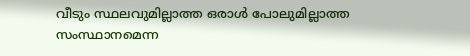വീടും സ്ഥലവുമില്ലാത്ത ഒരാൾ പോലുമില്ലാത്ത സംസ്ഥാനമെന്ന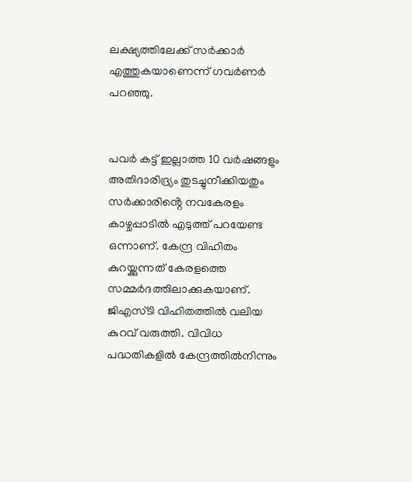ലക്ഷ്യത്തിലേക്ക് സർക്കാർ എത്തുകയാണെന്ന് ഗവർണർ പറഞ്ഞു.


പവർ കട്ട് ഇല്ലാത്ത 10 വർഷങ്ങളും അതിദാരിദ്ര്യം തുടച്ചുനീക്കിയതും സർക്കാരിൻ്റെ നവകേരളം കാഴ്ചപ്പാടിൽ എടുത്ത് പറയേണ്ട ഒന്നാണ്. കേന്ദ്ര വിഹിതം കുറയ്ക്കുന്നത് കേരളത്തെ സമ്മർദത്തിലാക്കുകയാണ്. ജിഎസ്ടി വിഹിതത്തിൽ വലിയ കുറവ് വരുത്തി. വിവിധ പദ്ധതികളിൽ കേന്ദ്രത്തിൽനിന്നും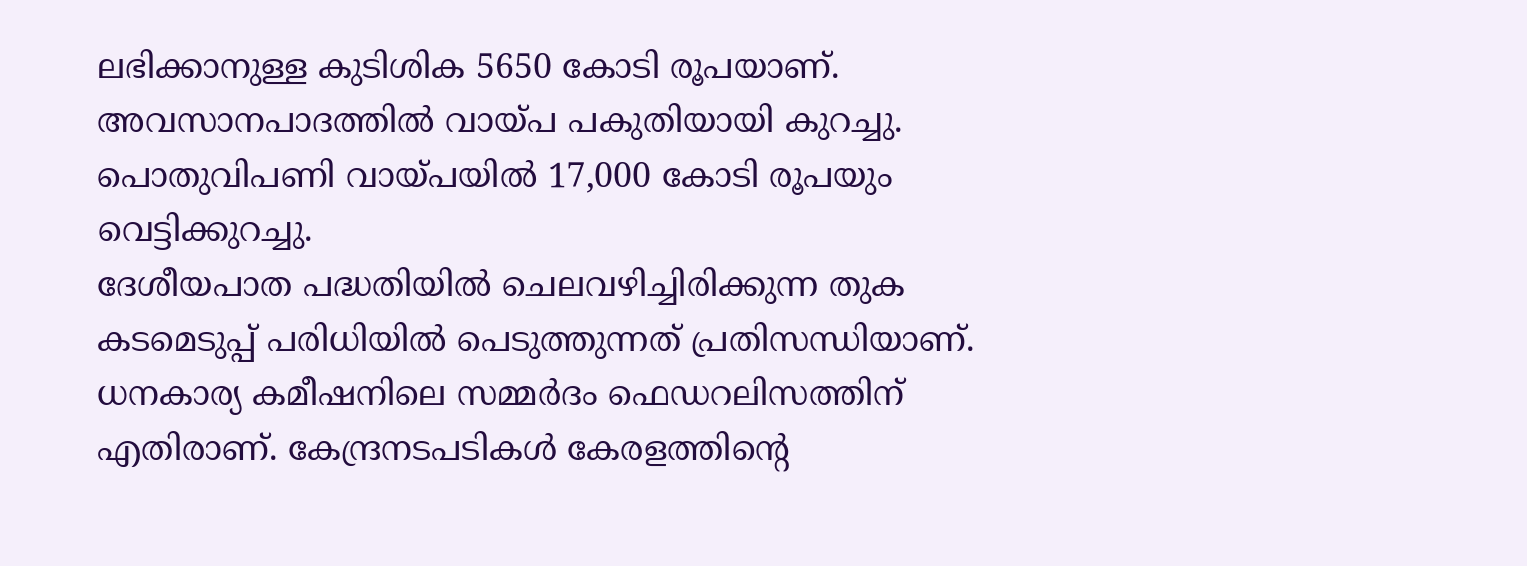ലഭിക്കാനുള്ള കുടിശിക 5650 കോടി രൂപയാണ്. അവസാനപാദത്തിൽ വായ്പ പകുതിയായി കുറച്ചു. പൊതുവിപണി വായ്പയിൽ 17,000 കോടി രൂപയും വെട്ടിക്കുറച്ചു.
ദേശീയപാത പദ്ധതിയില്‍ ചെലവഴിച്ചിരിക്കുന്ന തുക കടമെടുപ്പ് പരിധിയില്‍ പെടുത്തുന്നത് പ്രതിസന്ധിയാണ്. ധനകാര്യ കമീഷനിലെ സമ്മർദം ഫെഡറലിസത്തിന് എതിരാണ്. കേന്ദ്രനടപടികൾ കേരളത്തിന്‍റെ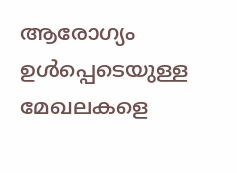ആരോഗ്യം ഉൾപ്പെടെയുള്ള മേഖലകളെ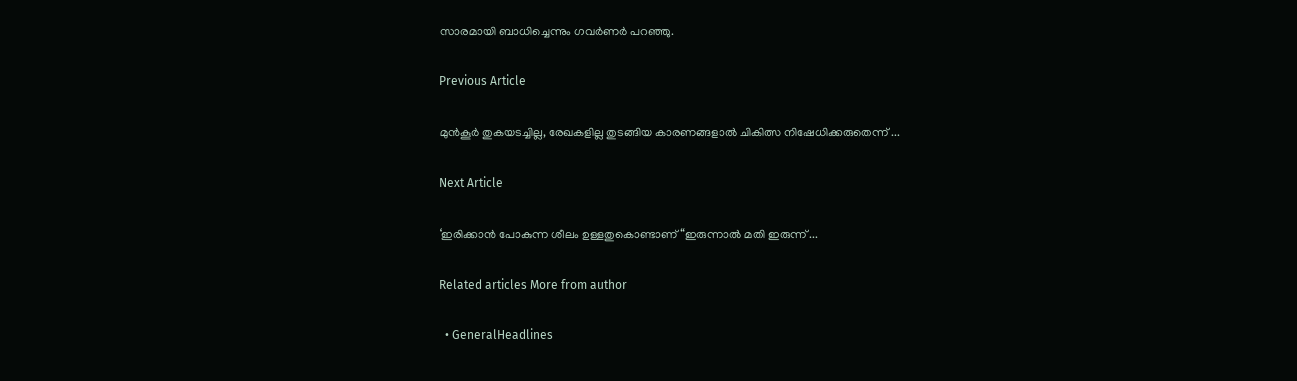സാരമായി ബാധിച്ചെന്നും ഗവർണർ പറഞ്ഞു.

Previous Article

മുൻകൂർ തുകയടച്ചില്ല, രേഖകളില്ല തുടങ്ങിയ കാരണങ്ങളാൽ ചികിത്സ നിഷേധിക്കരുതെന്ന് ...

Next Article

‘ഇരിക്കാൻ പോകുന്ന ശീലം ഉള്ളതുകൊണ്ടാണ് “ഇരുന്നാൽ മതി ഇരുന്ന് ...

Related articles More from author

  • GeneralHeadlines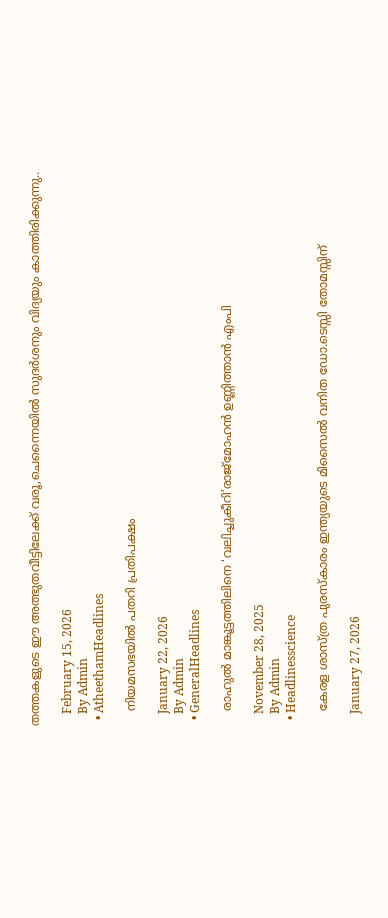തത്തകളുടെ ഈ അത്ഭുതവീട്ടിലേക്ക് വരൂ,ചെന്നൈയിൽ സുദർശനും വിദ്യയും കാത്തിരിക്കുന്നു..

    February 15, 2026
    By Admin
  • AtheethamHeadlines

    നിയമസഭയിൽ പതറി പ്രതിപക്ഷം

    January 22, 2026
    By Admin
  • GeneralHeadlines

    രാഹുൽ മാങ്കൂട്ടത്തിലിനെ ‘വലിച്ചുകീറി’രാജ്മോഹൻ ഉണ്ണിത്താൻ എംപി

    November 28, 2025
    By Admin
  • Headlinesscience

    കേരള ശാസ്ത്ര പുരസ്‌കാരം ഇന്ത്യയുടെ മിസൈൽ വനിത ഡോ.ടെസ്സി തോമസ്സിന്

    January 27, 2026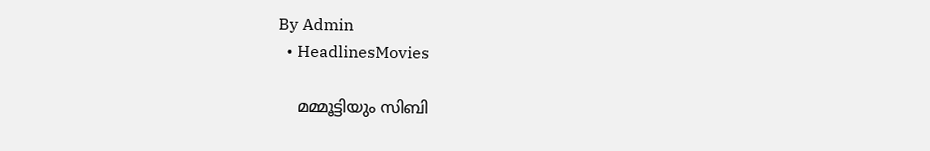By Admin
  • HeadlinesMovies

    മമ്മൂട്ടിയും സിബി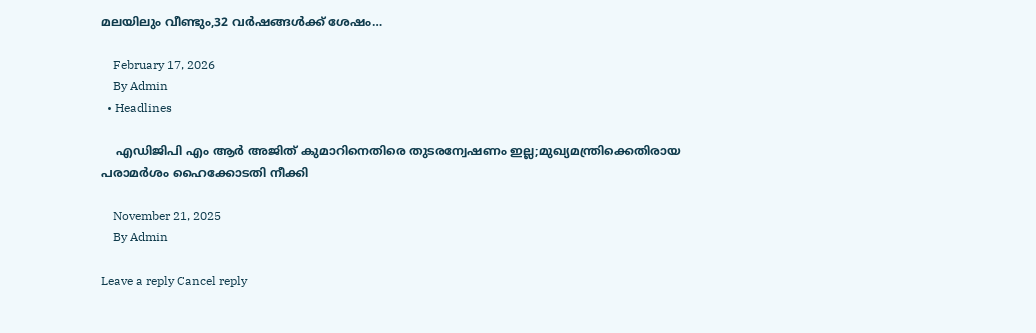മലയിലും വീണ്ടും,32 വർഷങ്ങൾക്ക് ശേഷം…

    February 17, 2026
    By Admin
  • Headlines

    എഡിജിപി എം ആര്‍ അജിത് കുമാറിനെതിരെ തുടരന്വേഷണം ഇല്ല;മുഖ്യമന്ത്രിക്കെതിരായ പരാമര്‍ശം ഹൈക്കോടതി നീക്കി

    November 21, 2025
    By Admin

Leave a reply Cancel reply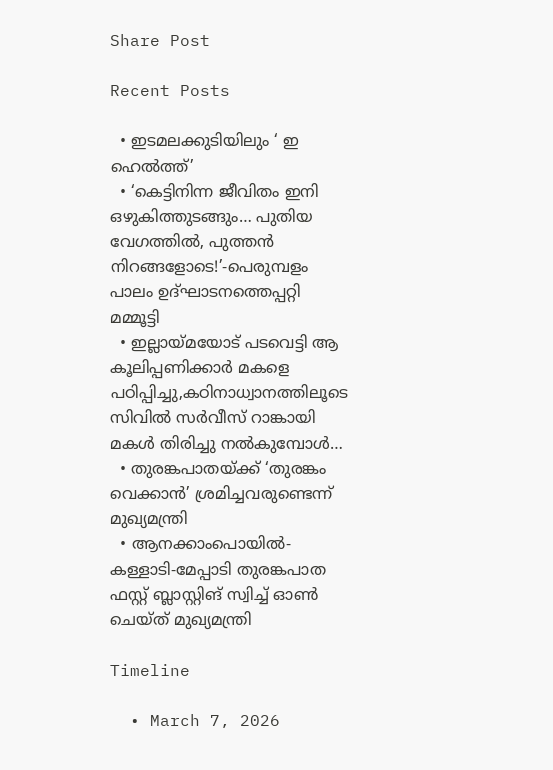Share Post

Recent Posts

  • ഇടമലക്കുടിയിലും ‘ ഇ ഹെല്‍ത്ത്’
  • ‘കെട്ടിനിന്ന ജീവിതം ഇനി ഒഴുകിത്തുടങ്ങും… പുതിയ വേഗത്തിൽ, പുത്തൻ നിറങ്ങളോടെ!’-പെരുമ്പളം പാലം ഉദ്ഘാടനത്തെപ്പറ്റി മമ്മൂട്ടി
  • ഇല്ലായ്മയോട് പടവെട്ടി ആ കൂലിപ്പണിക്കാർ മകളെ പഠിപ്പിച്ചു,കഠിനാധ്വാനത്തിലൂടെ സിവിൽ സർവീസ് റാങ്കായി മകൾ തിരിച്ചു നൽകുമ്പോൾ…
  • തുരങ്കപാതയ്ക്ക് ‘തുരങ്കം വെക്കാൻ’ ശ്രമിച്ചവരുണ്ടെന്ന് മുഖ്യമന്ത്രി
  • ആനക്കാംപൊയിൽ-കള്ളാടി-മേപ്പാടി തുരങ്കപാത ഫസ്റ്റ് ബ്ലാസ്റ്റിങ് സ്വിച്ച് ഓൺ ചെയ്ത് മുഖ്യമന്ത്രി

Timeline

  • March 7, 2026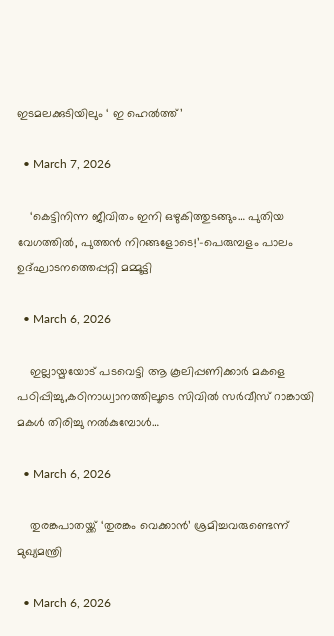ഇടമലക്കുടിയിലും ‘ ഇ ഹെല്‍ത്ത്’

  • March 7, 2026

    ‘കെട്ടിനിന്ന ജീവിതം ഇനി ഒഴുകിത്തുടങ്ങും… പുതിയ വേഗത്തിൽ, പുത്തൻ നിറങ്ങളോടെ!’-പെരുമ്പളം പാലം ഉദ്ഘാടനത്തെപ്പറ്റി മമ്മൂട്ടി

  • March 6, 2026

    ഇല്ലായ്മയോട് പടവെട്ടി ആ കൂലിപ്പണിക്കാർ മകളെ പഠിപ്പിച്ചു,കഠിനാധ്വാനത്തിലൂടെ സിവിൽ സർവീസ് റാങ്കായി മകൾ തിരിച്ചു നൽകുമ്പോൾ…

  • March 6, 2026

    തുരങ്കപാതയ്ക്ക് ‘തുരങ്കം വെക്കാൻ’ ശ്രമിച്ചവരുണ്ടെന്ന് മുഖ്യമന്ത്രി

  • March 6, 2026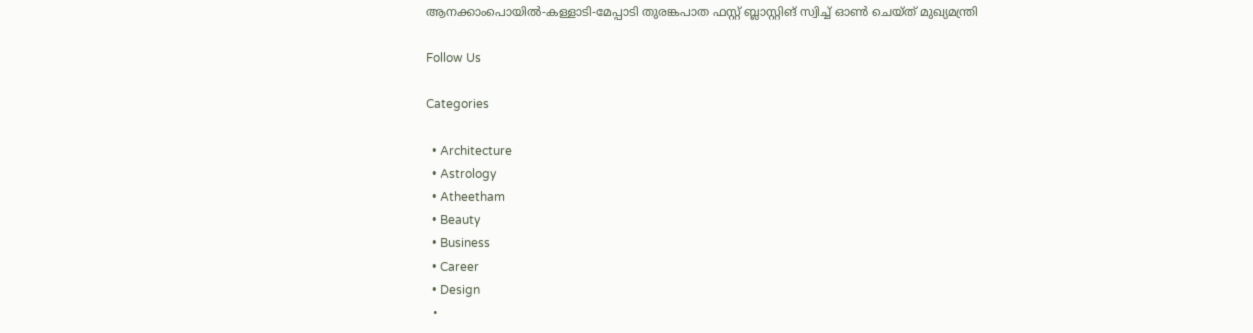ആനക്കാംപൊയിൽ-കള്ളാടി-മേപ്പാടി തുരങ്കപാത ഫസ്റ്റ് ബ്ലാസ്റ്റിങ് സ്വിച്ച് ഓൺ ചെയ്ത് മുഖ്യമന്ത്രി

Follow Us

Categories

  • Architecture
  • Astrology
  • Atheetham
  • Beauty
  • Business
  • Career
  • Design
  •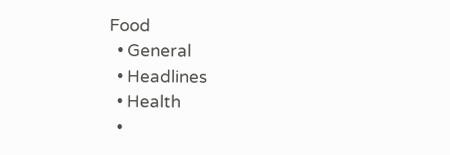Food
  • General
  • Headlines
  • Health
  •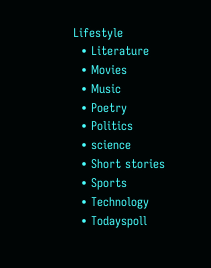Lifestyle
  • Literature
  • Movies
  • Music
  • Poetry
  • Politics
  • science
  • Short stories
  • Sports
  • Technology
  • Todayspoll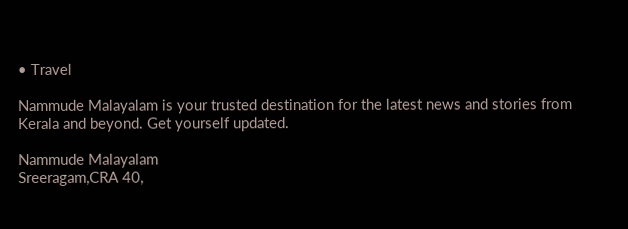• Travel

Nammude Malayalam is your trusted destination for the latest news and stories from Kerala and beyond. Get yourself updated.

Nammude Malayalam
Sreeragam,CRA 40,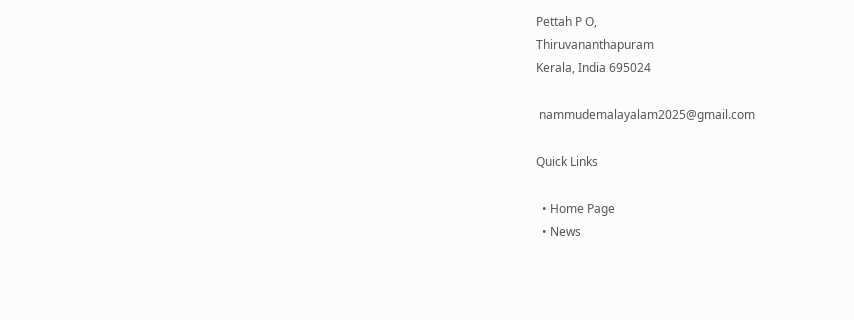Pettah P O,
Thiruvananthapuram
Kerala, India 695024

 nammudemalayalam2025@gmail.com

Quick Links

  • Home Page
  • News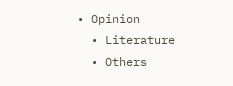• Opinion
  • Literature
  • Others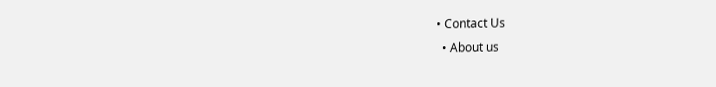• Contact Us
  • About us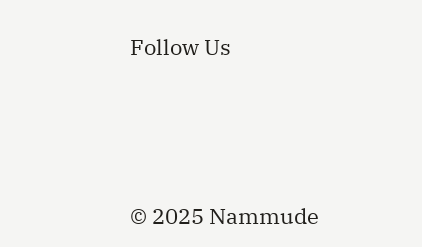Follow Us






© 2025 Nammude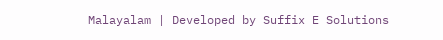Malayalam | Developed by Suffix E Solutions